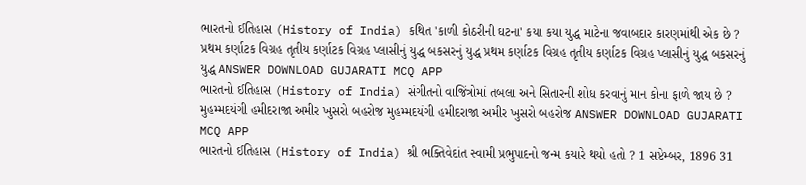ભારતનો ઈતિહાસ (History of India) કથિત 'કાળી કોઠરીની ઘટના' કયા કયા યુદ્ધ માટેના જવાબદાર કારણમાંથી એક છે ? પ્રથમ કર્ણાટક વિગ્રહ તૃતીય કર્ણાટક વિગ્રહ પ્લાસીનું યુદ્ધ બકસરનું યુદ્ધ પ્રથમ કર્ણાટક વિગ્રહ તૃતીય કર્ણાટક વિગ્રહ પ્લાસીનું યુદ્ધ બકસરનું યુદ્ધ ANSWER DOWNLOAD GUJARATI MCQ APP
ભારતનો ઈતિહાસ (History of India) સંગીતનો વાજિંત્રોમાં તબલા અને સિતારની શોધ કરવાનું માન કોના ફાળે જાય છે ? મુહમ્મદયંગી હમીદરાજા અમીર ખુસરો બહરોજ મુહમ્મદયંગી હમીદરાજા અમીર ખુસરો બહરોજ ANSWER DOWNLOAD GUJARATI MCQ APP
ભારતનો ઈતિહાસ (History of India) શ્રી ભક્તિવેદાંત સ્વામી પ્રભુપાદનો જન્મ કયારે થયો હતો ? 1 સપ્ટેમ્બર, 1896 31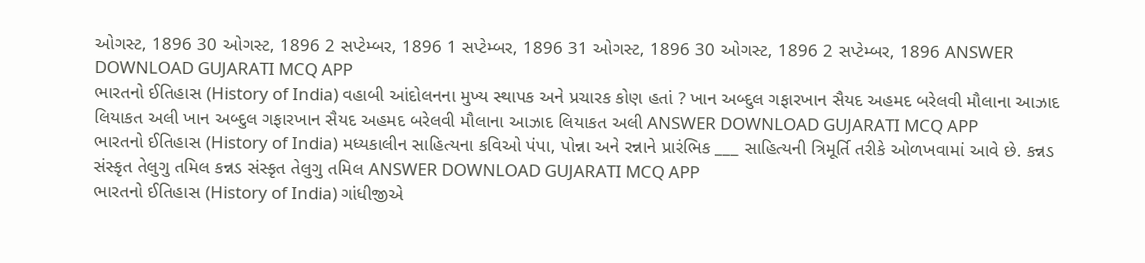ઓગસ્ટ, 1896 30 ઓગસ્ટ, 1896 2 સપ્ટેમ્બર, 1896 1 સપ્ટેમ્બર, 1896 31 ઓગસ્ટ, 1896 30 ઓગસ્ટ, 1896 2 સપ્ટેમ્બર, 1896 ANSWER DOWNLOAD GUJARATI MCQ APP
ભારતનો ઈતિહાસ (History of India) વહાબી આંદોલનના મુખ્ય સ્થાપક અને પ્રચારક કોણ હતાં ? ખાન અબ્દુલ ગફારખાન સૈયદ અહમદ બરેલવી મૌલાના આઝાદ લિયાકત અલી ખાન અબ્દુલ ગફારખાન સૈયદ અહમદ બરેલવી મૌલાના આઝાદ લિયાકત અલી ANSWER DOWNLOAD GUJARATI MCQ APP
ભારતનો ઈતિહાસ (History of India) મધ્યકાલીન સાહિત્યના કવિઓ પંપા, પોન્ના અને રન્નાને પ્રારંભિક ___ સાહિત્યની ત્રિમૂર્તિ તરીકે ઓળખવામાં આવે છે. કન્નડ સંસ્કૃત તેલુગુ તમિલ કન્નડ સંસ્કૃત તેલુગુ તમિલ ANSWER DOWNLOAD GUJARATI MCQ APP
ભારતનો ઈતિહાસ (History of India) ગાંધીજીએ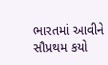ભારતમાં આવીને સૌપ્રથમ કયો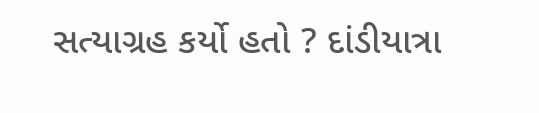સત્યાગ્રહ કર્યો હતો ? દાંડીયાત્રા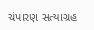ચંપારણ સત્યાગ્રહ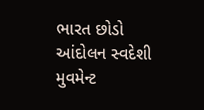ભારત છોડો આંદોલન સ્વદેશી મુવમેન્ટ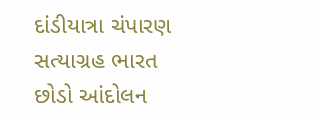દાંડીયાત્રા ચંપારણ સત્યાગ્રહ ભારત છોડો આંદોલન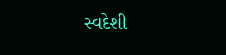સ્વદેશી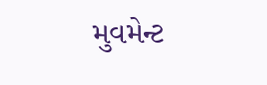મુવમેન્ટ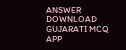ANSWER DOWNLOAD GUJARATI MCQ APP